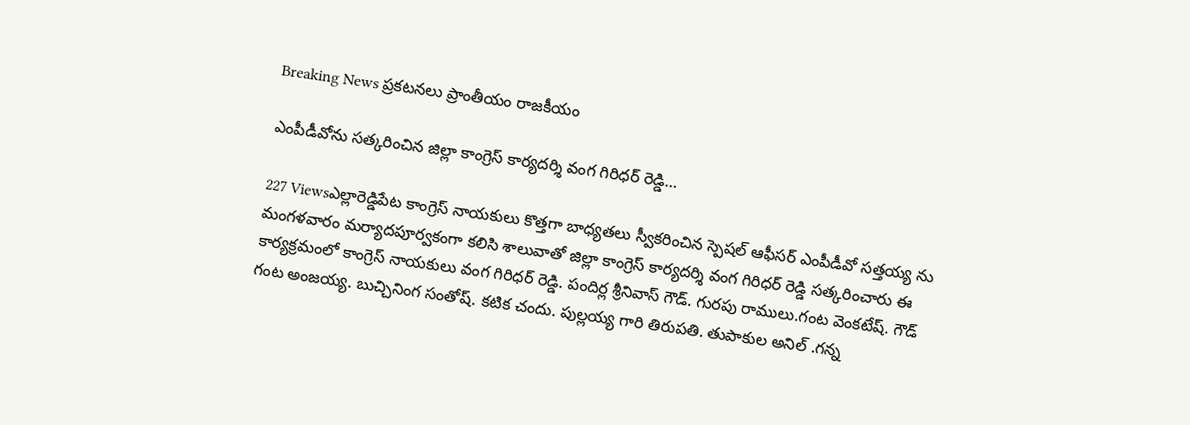Breaking News ప్రకటనలు ప్రాంతీయం రాజకీయం

ఎంపీడీవోను సత్కరించిన జిల్లా కాంగ్రెస్ కార్యదర్శి వంగ గిరిధర్ రెడ్డి…

227 Viewsఎల్లారెడ్డిపేట కాంగ్రెస్ నాయకులు కొత్తగా బాధ్యతలు స్వీకరించిన స్పెషల్ ఆఫీసర్ ఎంపీడీవో సత్తయ్య ను మంగళవారం మర్యాదపూర్వకంగా కలిసి శాలువాతో జిల్లా కాంగ్రెస్ కార్యదర్శి వంగ గిరిధర్ రెడ్డి సత్కరించారు ఈ కార్యక్రమంలో కాంగ్రెస్ నాయకులు వంగ గిరిధర్ రెడ్డి. పందిర్ల శ్రీనివాస్ గౌడ్. గురపు రాములు.గంట వెంకటేష్. గౌడ్ గంట అంజయ్య. బుచ్చినింగ సంతోష్. కటిక చందు. పుల్లయ్య గారి తిరుపతి. తుపాకుల అనిల్ .గన్న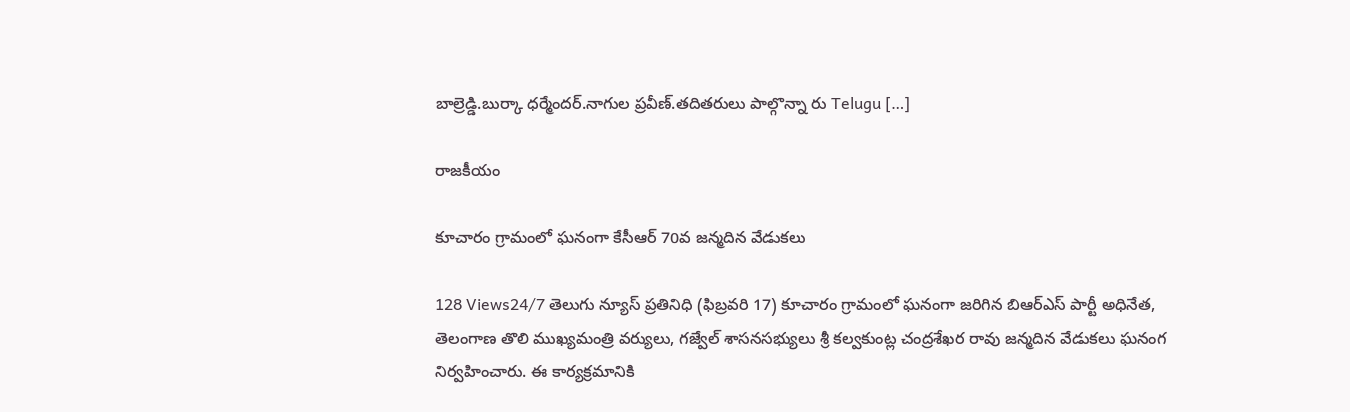బాల్రెడ్డి.బుర్కా ధర్మేందర్.నాగుల ప్రవీణ్.తదితరులు పాల్గొన్నా రు Telugu […]

రాజకీయం

కూచారం గ్రామంలో ఘనంగా కేసీఆర్ 70వ జన్మదిన వేడుకలు

128 Views24/7 తెలుగు న్యూస్ ప్రతినిధి (ఫిబ్రవరి 17) కూచారం గ్రామంలో ఘనంగా జరిగిన బిఆర్ఎస్ పార్టీ అధినేత, తెలంగాణ తొలి ముఖ్యమంత్రి వర్యులు, గజ్వేల్ శాసనసభ్యులు శ్రీ కల్వకుంట్ల చంద్రశేఖర రావు జన్మదిన వేడుకలు ఘనంగ నిర్వహించారు. ఈ కార్యక్రమానికి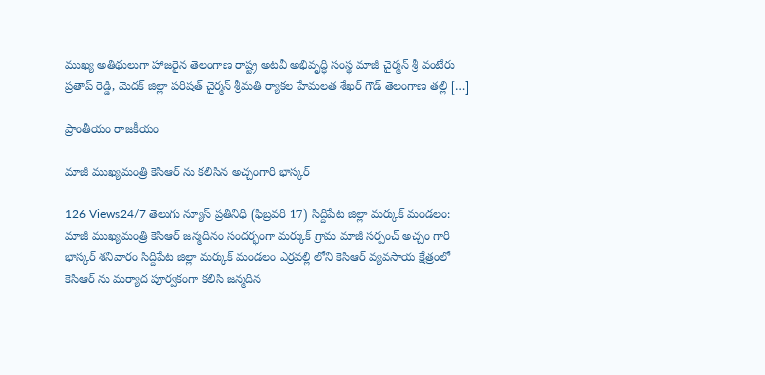ముఖ్య అతిథులుగా హాజరైన తెలంగాణ రాష్ట్ర అటవీ అభివృద్ధి సంస్థ మాజీ చైర్మన్ శ్రీ వంటేరు ప్రతాప్ రెడ్డి, మెదక్ జిల్లా పరిషత్ చైర్మన్ శ్రీమతి ర్యాకల హేమలత శేఖర్ గౌడ్ తెలంగాణ తల్లి […]

ప్రాంతీయం రాజకీయం

మాజీ ముఖ్యమంత్రి కెసిఆర్ ను కలిసిన అచ్చంగారి భాస్కర్

126 Views24/7 తెలుగు న్యూస్ ప్రతినిధి (ఫిబ్రవరి 17) సిద్దిపేట జిల్లా మర్కుక్ మండలం: మాజీ ముఖ్యమంత్రి కెసిఆర్ జన్మదినం సందర్భంగా మర్కుక్ గ్రామ మాజీ సర్పంచ్ అచ్చం గారి భాస్కర్ శనివారం సిద్దిపేట జిల్లా మర్కుక్ మండలం ఎర్రవల్లి లోని కెసిఆర్ వ్యవసాయ క్షేత్రంలో కెసిఆర్ ను మర్యాద పూర్వకంగా కలిసి జన్మదిన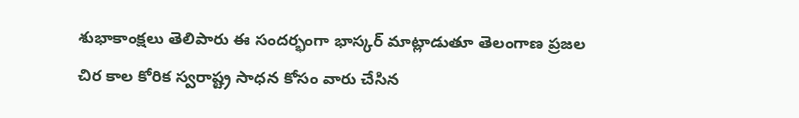శుభాకాంక్షలు తెలిపారు ఈ సందర్భంగా భాస్కర్ మాట్లాడుతూ తెలంగాణ ప్రజల చిర కాల కోరిక స్వరాష్ట్ర సాధన కోసం వారు చేసిన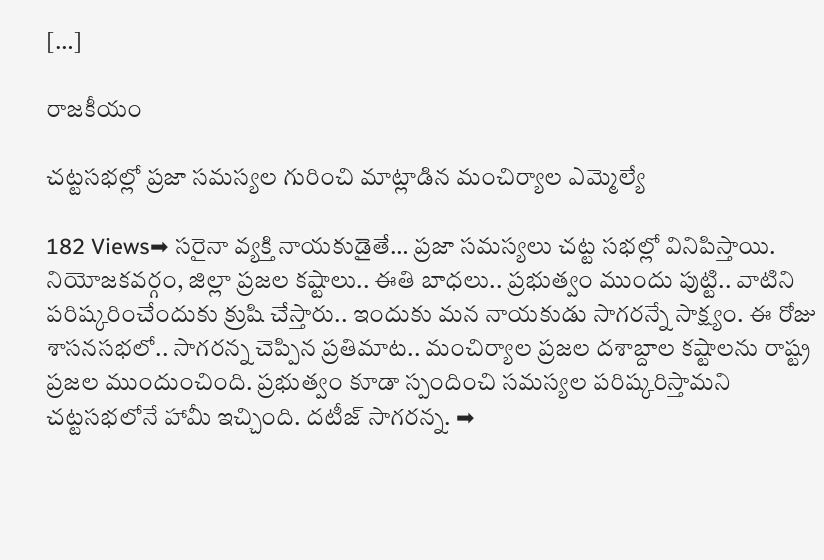[…]

రాజకీయం

చట్టసభల్లో ప్రజా సమస్యల గురించి మాట్లాడిన మంచిర్యాల ఎమ్మెల్యే

182 Views➡ సరైనా వ్యక్తి నాయకుడైతే… ప్రజా సమస్యలు చట్ట సభల్లో వినిపిస్తాయి. నియోజకవర్గం, జిల్లా ప్రజల కష్టాలు.. ఈతి బాధలు.. ప్రభుత్వం ముందు పుట్టి.. వాటిని పరిష్కరించేందుకు క్రుషి చేస్తారు.. ఇందుకు మన నాయకుడు సాగరన్నే సాక్ష్యం. ఈ రోజు శాసనసభలో.. సాగరన్న చెప్పిన ప్రతిమాట.. మంచిర్యాల ప్రజల దశాబ్దాల కష్టాలను రాష్ట్ర ప్రజల ముందుంచింది. ప్రభుత్వం కూడా స్పందించి సమస్యల పరిష్కరిస్తామని చట్టసభలోనే హామీ ఇచ్చింది. దటీజ్ సాగరన్న. ➡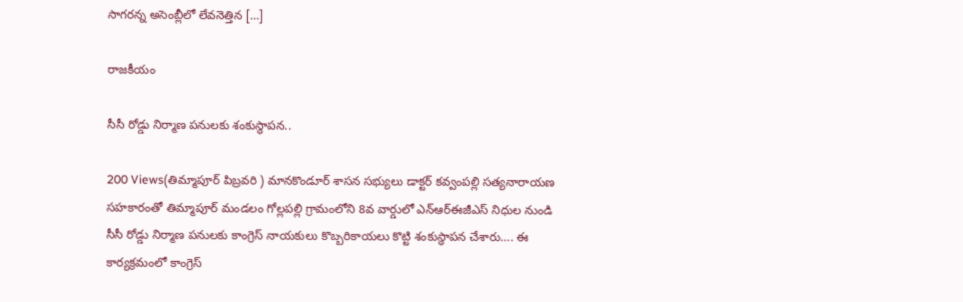సాగరన్న అసెంబ్లీలో లేవనెత్తిన […]

రాజకీయం

సీసీ రోడ్డు నిర్మాణ పనులకు శంకుస్థాపన..

200 Views(తిమ్మాపూర్ పిబ్రవరి ) మానకొండూర్ శాసన సభ్యులు డాక్టర్ కవ్వంపల్లి సత్యనారాయణ సహకారంతో తిమ్మాపూర్ మండలం గోల్లపల్లి గ్రామంలోని 8వ వార్డులో ఎన్ఆర్ఈజీఎస్ నిధుల నుండి సీసీ రోడ్డు నిర్మాణ పనులకు కాంగ్రెస్ నాయకులు కొబ్బరికాయలు కొట్టి శంకుస్థాపన చేశారు…. ఈ కార్యక్రమంలో కాంగ్రెస్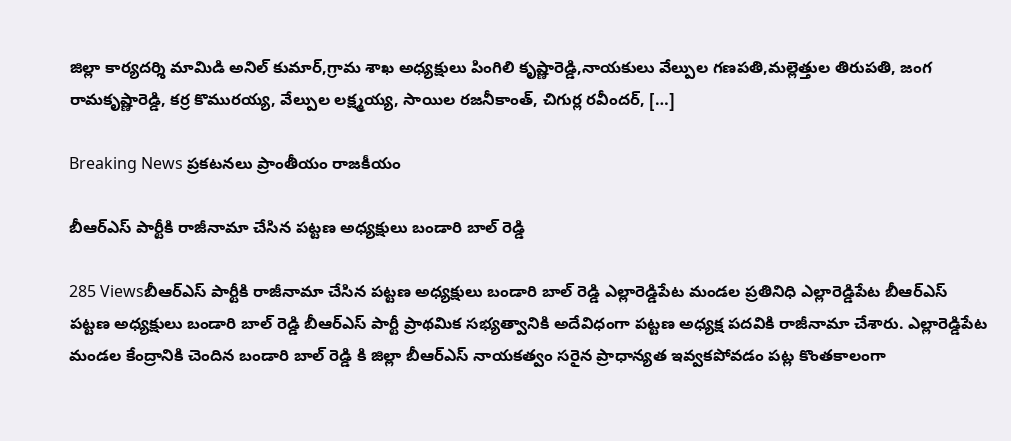జిల్లా కార్యదర్శి మామిడి అనిల్ కుమార్,గ్రామ శాఖ అధ్యక్షులు పింగిలి కృష్ణారెడ్డి,నాయకులు వేల్పుల గణపతి,మల్లెత్తుల తిరుపతి, జంగ రామకృష్ణారెడ్డి, కర్ర కొమురయ్య, వేల్పుల లక్ష్మయ్య, సాయిల రజనీకాంత్, చిగుర్ల రవీందర్, […]

Breaking News ప్రకటనలు ప్రాంతీయం రాజకీయం

బీఆర్ఎస్ పార్టీకి రాజీనామా చేసిన పట్టణ అధ్యక్షులు బండారి బాల్ రెడ్డి

285 Viewsబీఆర్ఎస్ పార్టీకి రాజీనామా చేసిన పట్టణ అధ్యక్షులు బండారి బాల్ రెడ్డి ఎల్లారెడ్డిపేట మండల ప్రతినిధి ఎల్లారెడ్డిపేట బీఆర్ఎస్ పట్టణ అధ్యక్షులు బండారి బాల్ రెడ్డి బీఆర్ఎస్ పార్టీ ప్రాథమిక సభ్యత్వానికి అదేవిధంగా పట్టణ అధ్యక్ష పదవికి రాజీనామా చేశారు. ఎల్లారెడ్డిపేట మండల కేంద్రానికి చెందిన బండారి బాల్ రెడ్డి కి జిల్లా బీఆర్ఎస్ నాయకత్వం సరైన ప్రాధాన్యత ఇవ్వకపోవడం పట్ల కొంతకాలంగా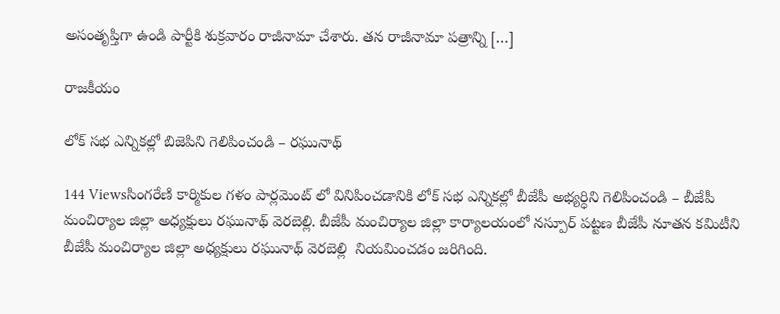అసంతృప్తిగా ఉండి పార్టీకి శుక్రవారం రాజీనామా చేశారు. తన రాజీనామా పత్రాన్ని […]

రాజకీయం

లోక్ సభ ఎన్నికల్లో బిజెపిని గెలిపించండి – రఘునాథ్

144 Viewsసింగరేణి కార్మికుల గళం పార్లమెంట్ లో వినిపించడానికి లోక్ సభ ఎన్నికల్లో బీజేపీ అభ్యర్ధిని గెలిపించండి – బీజేపీ మంచిర్యాల జిల్లా అధ్యక్షులు రఘునాథ్ వెరబెల్లి. బీజేపీ మంచిర్యాల జిల్లా కార్యాలయంలో నస్పూర్ పట్టణ బీజేపీ నూతన కమిటీని బీజేపీ మంచిర్యాల జిల్లా అధ్యక్షులు రఘునాథ్ వెరబెల్లి  నియమించడం జరిగింది.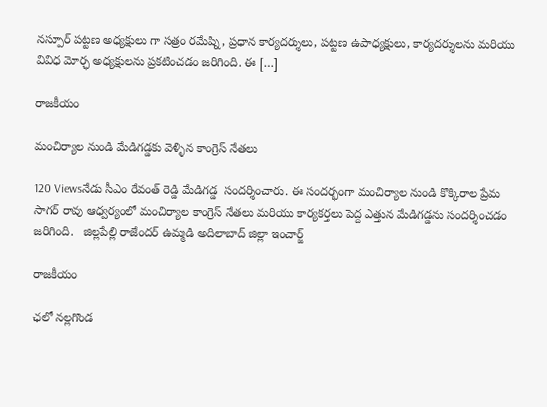నస్పూర్ పట్టణ అధ్యక్షులు గా సత్రం రమేష్ని, ప్రధాన కార్యదర్శులు, పట్టణ ఉపాధ్యక్షులు, కార్యదర్శులను మరియు వివిధ మోర్ఛ అధ్యక్షులను ప్రకటించడం జరిగింది. ఈ […]

రాజకీయం

మంచిర్యాల నుండి మేడిగడ్డకు వెళ్ళిన కాంగ్రెస్ నేతలు

120 Viewsనేడు సీఎం రేవంత్ రెడ్డి మేడిగడ్డ  సందర్శించారు. ఈ సందర్భంగా మంచిర్యాల నుండి కొక్కిరాల ప్రేమ సాగర్ రావు ఆధ్వర్యంలో మంచిర్యాల కాంగ్రెస్ నేతలు మరియు కార్యకర్తలు పెద్ద ఎత్తున మేడిగడ్డను సందర్శించడం జరిగింది.   జిల్లపేల్లి రాజేందర్ ఉమ్మడి అదిలాబాద్ జిల్లా ఇంచార్జ్

రాజకీయం

ఛలో నల్లగొండ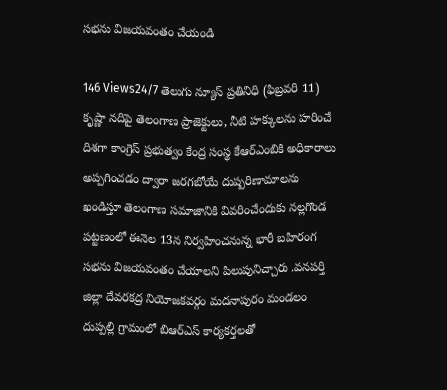సభను విజయవంతం చేయండి

146 Views24/7 తెలుగు న్యూస్ ప్రతినిధి (ఫిబ్రవరి 11) కృష్ణా నదిపై తెలంగాణ ప్రాజెక్టులు, నీటి హక్కులను హరించే దిశగా కాంగ్రెస్ ప్రభుత్వం కేంద్ర సంస్థ కేఆర్ఎంబికి అధికారాలు అప్పగించడం ద్వారా జరగబోయే దుష్పరిణామాలను ఖండిస్తూ తెలంగాణ సమాజానికి వివరించేందుకు నల్లగొండ పట్టణంలో ఈనెల 13న నిర్వహించనున్న భారీ బహిరంగ సభను విజయవంతం చేయాలని పిలుపునిచ్చారు .వనపర్తి జిల్లా దేవరకద్ర నియోజకవర్గం మదనాపురం మండలం దుప్పల్లి గ్రామంలో బిఆర్ఎస్ కార్యకర్తలతో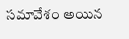సమావేశం అయిన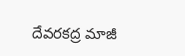దేవరకద్ర మాజీ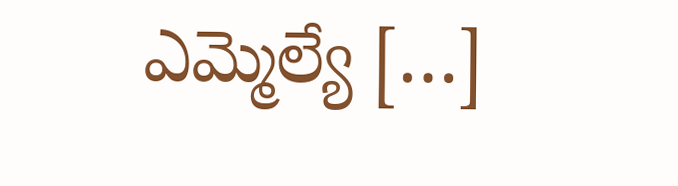ఎమ్మెల్యే […]